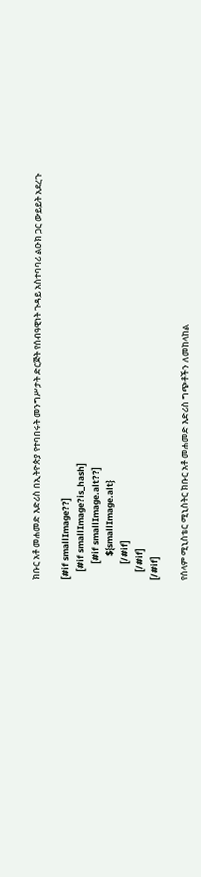ክቡር አቶ መሐመድ እድሪስ በኢትዮጵያ የተባበሩት መንግሥታት ድርጅት የሰብዓዊነት ጉዳይ አስተባባሪ ልዑክ ጋር ውይይት አደረጉ

[#if smallImage??]
    [#if smallImage?is_hash]
        [#if smallImage.alt??]
            ${smallImage.alt}
        [/#if]
    [/#if]
[/#if]

የሰላም ሚኒስቴር ሚኒስትር ክቡር አቶ መሐመድ እድሪስ ግጭቶችን ለመከላከል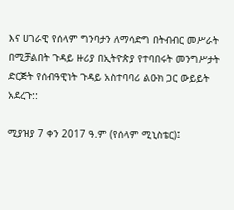እና ሀገራዊ የሰላም ግንባታን ለማሳድግ በትብብር መሥራት በሚቻልበት ጉዳይ ዙሪያ በኢትዮጵያ የተባበሩት መንግሥታት ድርጅት የሰብዓዊነት ጉዳይ አስተባባሪ ልዑክ ጋር ውይይት አደረጉ::

ሚያዝያ 7 ቀን 2017 ዓ.ም (የሰላም ሚኒስቴር)፤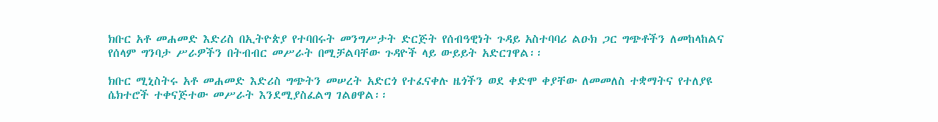ክቡር አቶ መሐመድ እድሪስ በኢትዮጵያ የተባበሩት መንግሥታት ድርጅት የሰብዓዊነት ጉዳይ አስተባባሪ ልዑክ ጋር ግጭቶችን ለመከላከልና የሰላም ግንባታ ሥራዎችን በትብብር መሥራት በሚቻልባቸው ጉዳዮች ላይ ውይይት አድርገዋል፡፡

ክቡር ሚኒስትሩ አቶ መሐመድ እድሪስ ግጭትን መሠረት አድርጎ የተፈናቀሉ ዜጎችን ወደ ቀድሞ ቀያቸው ለመመለስ ተቋማትና የተለያዩ ሴክተሮች ተቀናጅተው መሥራት እንደሚያስፈልግ ገልፀዋል፡፡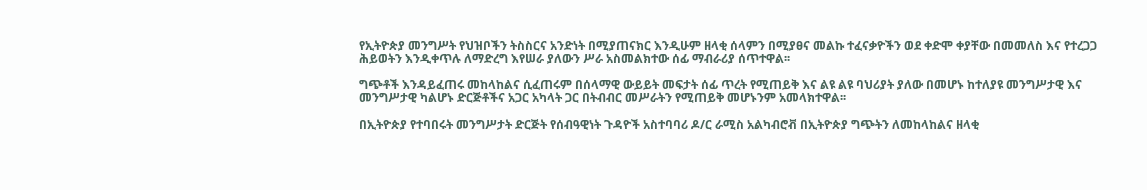የኢትዮጵያ መንግሥት የህዝቦችን ትስስርና አንድነት በሚያጠናክር እንዲሁም ዘላቂ ሰላምን በሚያፀና መልኩ ተፈናቃዮችን ወደ ቀድሞ ቀያቸው በመመለስ እና የተረጋጋ ሕይወትን እንዲቀጥሉ ለማድረግ እየሠራ ያለውን ሥራ አስመልክተው ሰፊ ማብራሪያ ሰጥተዋል፡፡

ግጭቶች እንዳይፈጠሩ መከላከልና ሲፈጠሩም በሰላማዊ ውይይት መፍታት ሰፊ ጥረት የሚጠይቅ እና ልዩ ልዩ ባህሪያት ያለው በመሆኑ ከተለያዩ መንግሥታዊ እና መንግሥታዊ ካልሆኑ ድርጅቶችና አጋር አካላት ጋር በትብብር መሥራትን የሚጠይቅ መሆኑንም አመላክተዋል፡፡

በኢትዮጵያ የተባበሩት መንግሥታት ድርጅት የሰብዓዊነት ጉዳዮች አስተባባሪ ዶ/ር ራሚስ አልካብሮቭ በኢትዮጵያ ግጭትን ለመከላከልና ዘላቂ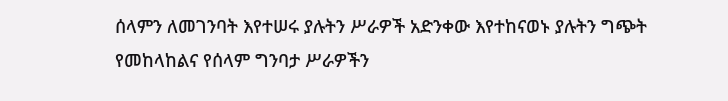ሰላምን ለመገንባት እየተሠሩ ያሉትን ሥራዎች አድንቀው እየተከናወኑ ያሉትን ግጭት የመከላከልና የሰላም ግንባታ ሥራዎችን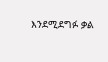እንደሚደግፉ ቃል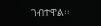ገብተዋል፡፡